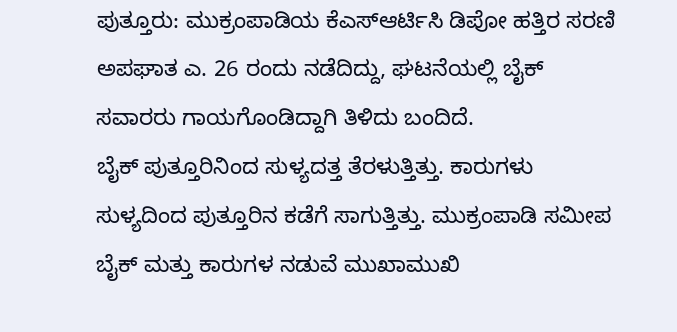ಪುತ್ತೂರು: ಮುಕ್ರಂಪಾಡಿಯ ಕೆಎಸ್ಆರ್ಟಿಸಿ ಡಿಪೋ ಹತ್ತಿರ ಸರಣಿ ಅಪಘಾತ ಎ. 26 ರಂದು ನಡೆದಿದ್ದು, ಘಟನೆಯಲ್ಲಿ ಬೈಕ್ ಸವಾರರು ಗಾಯಗೊಂಡಿದ್ದಾಗಿ ತಿಳಿದು ಬಂದಿದೆ.
ಬೈಕ್ ಪುತ್ತೂರಿನಿಂದ ಸುಳ್ಯದತ್ತ ತೆರಳುತ್ತಿತ್ತು. ಕಾರುಗಳು ಸುಳ್ಯದಿಂದ ಪುತ್ತೂರಿನ ಕಡೆಗೆ ಸಾಗುತ್ತಿತ್ತು. ಮುಕ್ರಂಪಾಡಿ ಸಮೀಪ ಬೈಕ್ ಮತ್ತು ಕಾರುಗಳ ನಡುವೆ ಮುಖಾಮುಖಿ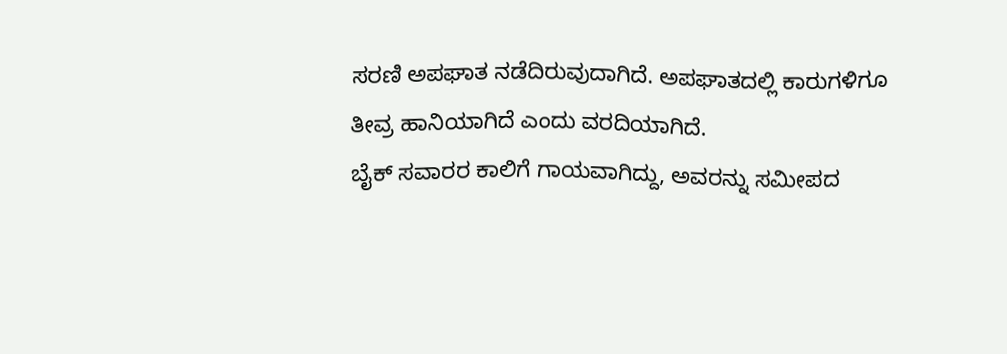ಸರಣಿ ಅಪಘಾತ ನಡೆದಿರುವುದಾಗಿದೆ. ಅಪಘಾತದಲ್ಲಿ ಕಾರುಗಳಿಗೂ ತೀವ್ರ ಹಾನಿಯಾಗಿದೆ ಎಂದು ವರದಿಯಾಗಿದೆ.
ಬೈಕ್ ಸವಾರರ ಕಾಲಿಗೆ ಗಾಯವಾಗಿದ್ದು, ಅವರನ್ನು ಸಮೀಪದ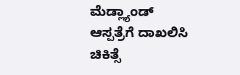ಮೆಡ್ಲ್ಯಾಂಡ್ ಆಸ್ಪತ್ರೆಗೆ ದಾಖಲಿಸಿ ಚಿಕಿತ್ಸೆ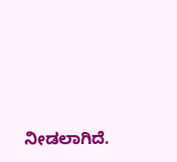ನೀಡಲಾಗಿದೆ.